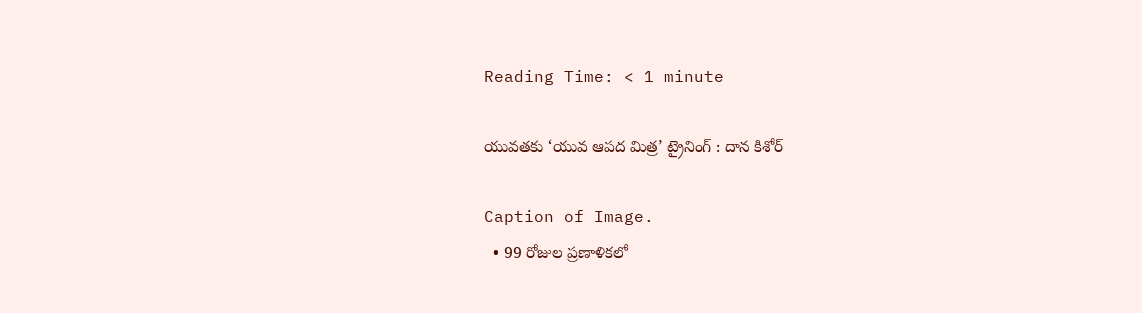Reading Time: < 1 minute

యువతకు ‘యువ ఆపద మిత్ర’ ట్రైనింగ్ : దాన కిశోర్

Caption of Image.
  • 99 రోజుల ప్రణాళికలో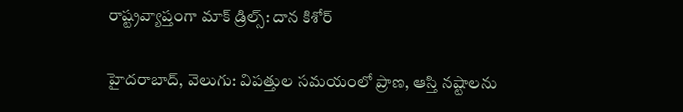రాష్ట్రవ్యాప్తంగా మాక్ డ్రిల్స్: దాన కిశోర్

హైదరాబాద్, వెలుగు: విపత్తుల సమయంలో ప్రాణ, ఆస్తి నష్టాలను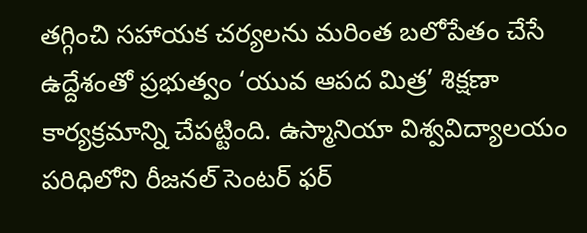తగ్గించి సహాయక చర్యలను మరింత బలోపేతం చేసే ఉద్దేశంతో ప్రభుత్వం ‘యువ ఆపద మిత్ర’ శిక్షణా కార్యక్రమాన్ని చేపట్టింది. ఉస్మానియా విశ్వవిద్యాలయం పరిధిలోని రీజనల్ సెంటర్ ఫర్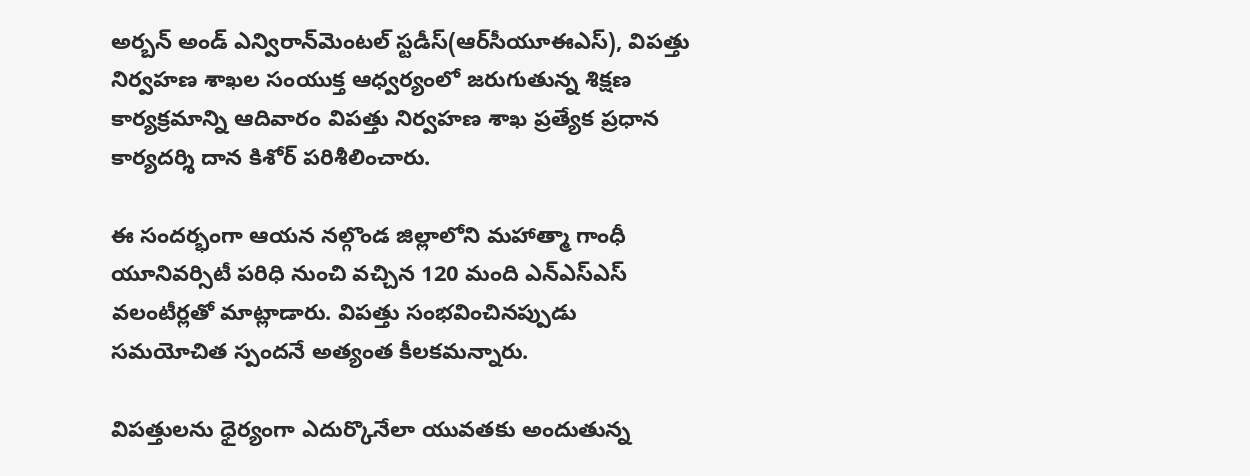అర్బన్ అండ్ ఎన్విరాన్‌‌మెంటల్ స్టడీస్(ఆర్‌‌సీయూఈఎస్), విపత్తు నిర్వహణ శాఖల సంయుక్త ఆధ్వర్యంలో జరుగుతున్న శిక్షణ కార్యక్రమాన్ని ఆదివారం విపత్తు నిర్వహణ శాఖ ప్రత్యేక ప్రధాన కార్యదర్శి దాన కిశోర్ పరిశీలించారు.

ఈ సందర్భంగా ఆయన నల్గొండ జిల్లాలోని మహాత్మా గాంధీ యూనివర్సిటీ పరిధి నుంచి వచ్చిన 120 మంది ఎన్‌‌ఎస్‌‌ఎస్ వలంటీర్లతో మాట్లాడారు. విపత్తు సంభవించినప్పుడు సమయోచిత స్పందనే అత్యంత కీలకమన్నారు.

విపత్తులను ధైర్యంగా ఎదుర్కొనేలా యువతకు అందుతున్న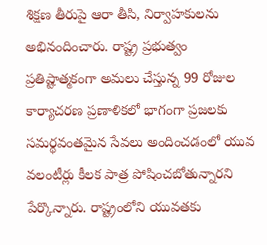శిక్షణ తీరుపై ఆరా తీసి, నిర్వాహకులను అభినందించారు. రాష్ట్ర ప్రభుత్వం ప్రతిష్టాత్మకంగా అమలు చేస్తున్న 99 రోజుల కార్యాచరణ ప్రణాళికలో భాగంగా ప్రజలకు సమర్థవంతమైన సేవలు అందించడంలో యువ వలంటీర్లు కీలక పాత్ర పోషించబోతున్నారని పేర్కొన్నారు. రాష్ట్రంలోని యువతకు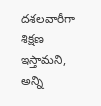దశలవారీగా శిక్షణ ఇస్తామని, అన్ని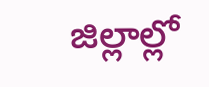జిల్లాల్లో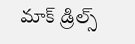మాక్ డ్రిల్స్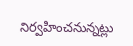నిర్వహించనున్నట్లు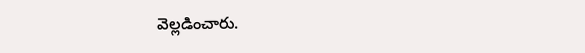వెల్లడించారు.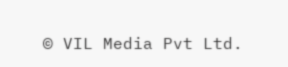© VIL Media Pvt Ltd.